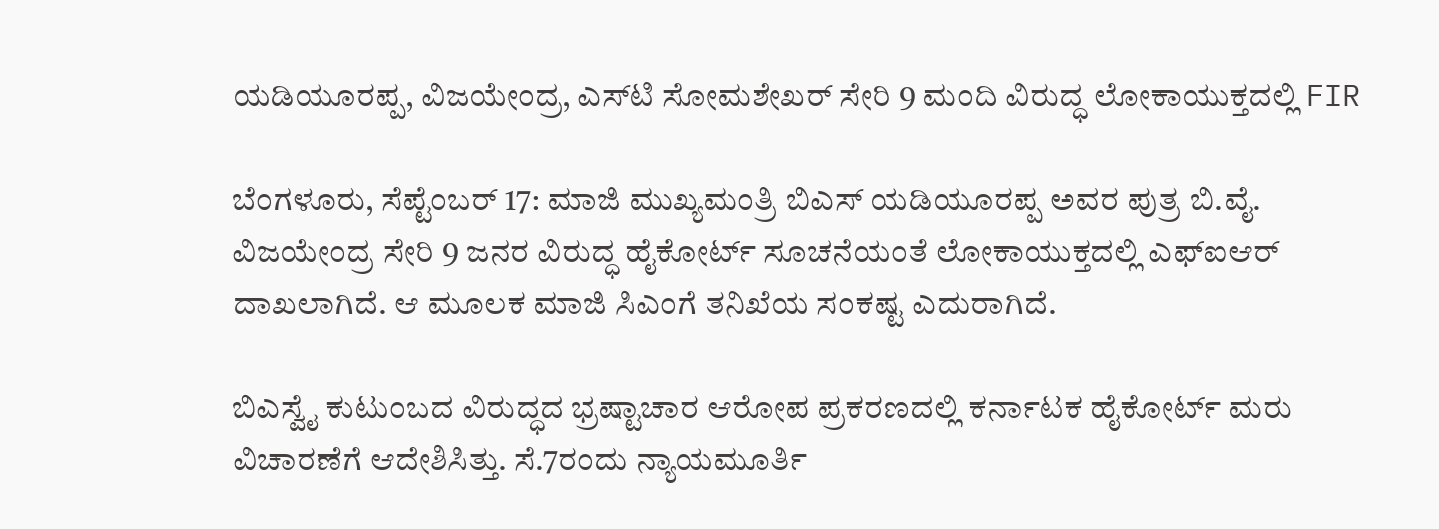ಯಡಿಯೂರಪ್ಪ, ವಿಜಯೇಂದ್ರ, ಎಸ್‌ಟಿ ಸೋಮಶೇಖರ್ ಸೇರಿ 9 ಮಂದಿ ವಿರುದ್ಧ ಲೋಕಾಯುಕ್ತದಲ್ಲಿ FIR

ಬೆಂಗಳೂರು, ಸೆಪ್ಟೆಂಬರ್ 17: ಮಾಜಿ ಮುಖ್ಯಮಂತ್ರಿ ಬಿಎಸ್‌ ಯಡಿಯೂರಪ್ಪ ಅವರ ಪುತ್ರ ಬಿ.ವೈ. ವಿಜಯೇಂದ್ರ ಸೇರಿ 9 ಜನರ ವಿರುದ್ಧ ಹೈಕೋರ್ಟ್‌ ಸೂಚನೆಯಂತೆ ಲೋಕಾಯುಕ್ತದಲ್ಲಿ ಎಫ್‌ಐಆರ್ ದಾಖಲಾಗಿದೆ. ಆ ಮೂಲಕ ಮಾಜಿ ಸಿಎಂಗೆ ತನಿಖೆಯ ಸಂಕಷ್ಟ ಎದುರಾಗಿದೆ.

ಬಿಎಸ್ವೈ ಕುಟುಂಬದ ವಿರುದ್ಧದ ಭ್ರಷ್ಟಾಚಾರ ಆರೋಪ ಪ್ರಕರಣದಲ್ಲಿ ಕರ್ನಾಟಕ ಹೈಕೋರ್ಟ್ ಮರು ವಿಚಾರಣೆಗೆ ಆದೇಶಿಸಿತ್ತು. ಸೆ.7ರಂದು ನ್ಯಾಯಮೂರ್ತಿ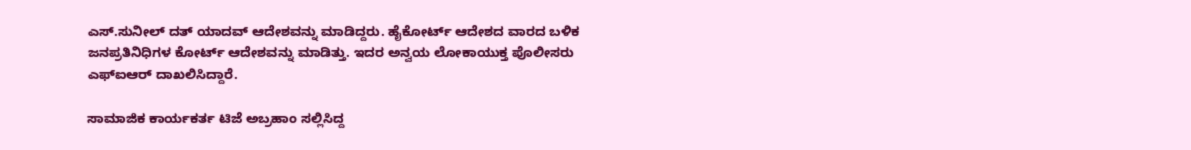ಎಸ್.ಸುನೀಲ್ ದತ್ ಯಾದವ್ ಆದೇಶವನ್ನು ಮಾಡಿದ್ದರು. ಹೈಕೋರ್ಟ್ ಆದೇಶದ ವಾರದ ಬಳಿಕ ಜನಪ್ರತಿನಿಧಿಗಳ ಕೋರ್ಟ್ ಆದೇಶವನ್ನು ಮಾಡಿತ್ತು. ಇದರ ಅನ್ವಯ ಲೋಕಾಯುಕ್ತ ಪೊಲೀಸರು ಎಫ್‌ಐಆರ್ ದಾಖಲಿಸಿದ್ದಾರೆ.

ಸಾಮಾಜಿಕ ಕಾರ್ಯಕರ್ತ ಟಿಜೆ ಅಬ್ರಹಾಂ ಸಲ್ಲಿಸಿದ್ದ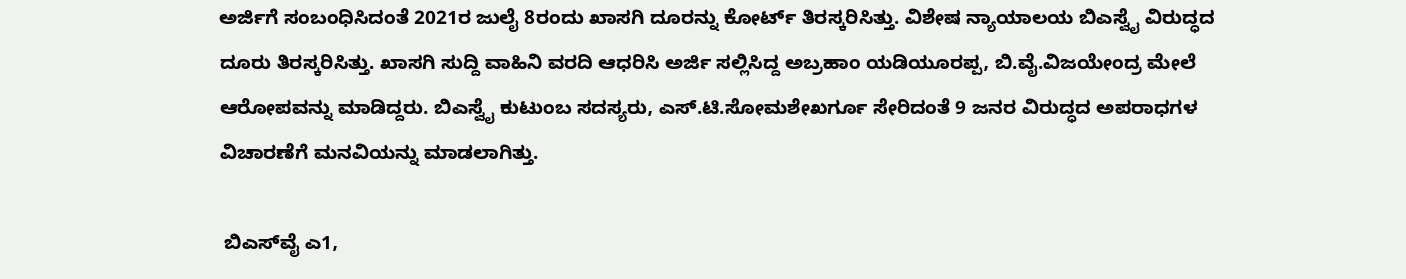ಅರ್ಜಿಗೆ ಸಂಬಂಧಿಸಿದಂತೆ 2021ರ ಜುಲೈ 8ರಂದು ಖಾಸಗಿ ದೂರನ್ನು ಕೋರ್ಟ್ ತಿರಸ್ಕರಿಸಿತ್ತು. ವಿಶೇಷ ನ್ಯಾಯಾಲಯ ಬಿಎಸ್ವೈ ವಿರುದ್ಧದ ದೂರು ತಿರಸ್ಕರಿಸಿತ್ತು. ಖಾಸಗಿ ಸುದ್ದಿ ವಾಹಿನಿ ವರದಿ ಆಧರಿಸಿ ಅರ್ಜಿ ಸಲ್ಲಿಸಿದ್ದ ಅಬ್ರಹಾಂ ಯಡಿಯೂರಪ್ಪ, ಬಿ.ವೈ.ವಿಜಯೇಂದ್ರ ಮೇಲೆ ಆರೋಪವನ್ನು ಮಾಡಿದ್ದರು. ಬಿಎಸ್ವೈ ಕುಟುಂಬ ಸದಸ್ಯರು, ಎಸ್.ಟಿ.ಸೋಮಶೇಖರ್ಗೂ ಸೇರಿದಂತೆ 9 ಜನರ ವಿರುದ್ಧದ ಅಪರಾಧಗಳ ವಿಚಾರಣೆಗೆ ಮನವಿಯನ್ನು ಮಾಡಲಾಗಿತ್ತು.

 ಬಿಎಸ್‌ವೈ ಎ1,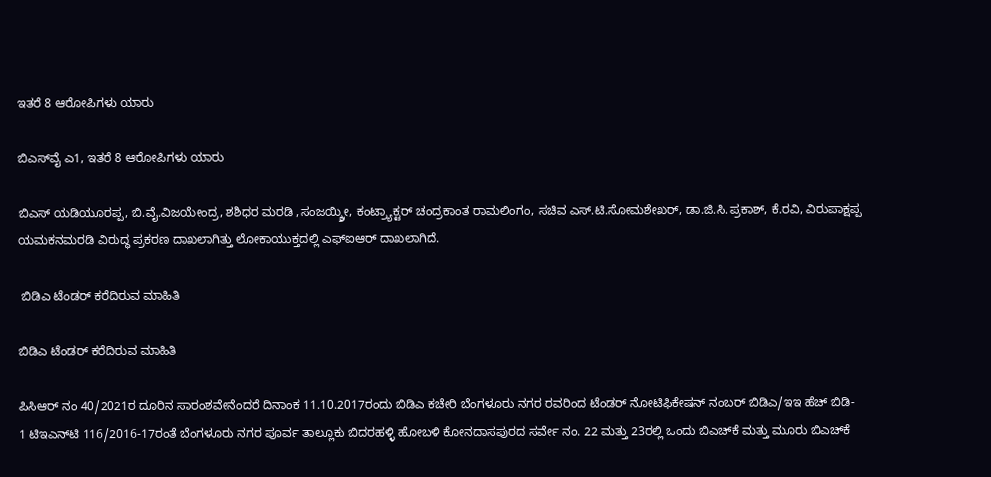ಇತರೆ 8 ಆರೋಪಿಗಳು ಯಾರು

ಬಿಎಸ್‌ವೈ ಎ1, ಇತರೆ 8 ಆರೋಪಿಗಳು ಯಾರು

ಬಿಎಸ್ ಯಡಿಯೂರಪ್ಪ, ಬಿ.ವೈ.ವಿಜಯೇಂದ್ರ, ಶಶಿಧರ ಮರಡಿ ,ಸಂಜಯ್ಶ್ರೀ, ಕಂಟ್ರ್ಯಾಕ್ಟರ್ ಚಂದ್ರಕಾಂತ ರಾಮಲಿಂಗಂ, ಸಚಿವ ಎಸ್.ಟಿ.ಸೋಮಶೇಖರ್, ಡಾ.ಜಿ.ಸಿ.ಪ್ರಕಾಶ್, ಕೆ.ರವಿ, ವಿರುಪಾಕ್ಷಪ್ಪ ಯಮಕನಮರಡಿ ವಿರುದ್ಧ ಪ್ರಕರಣ ದಾಖಲಾಗಿತ್ತು ಲೋಕಾಯುಕ್ತದಲ್ಲಿ ಎಫ್‌ಐಆರ್ ದಾಖಲಾಗಿದೆ.

 ಬಿಡಿಎ ಟೆಂಡರ್‍‌ ಕರೆದಿರುವ ಮಾಹಿತಿ

ಬಿಡಿಎ ಟೆಂಡರ್‍‌ ಕರೆದಿರುವ ಮಾಹಿತಿ

ಪಿಸಿಆರ್ ನಂ 40/2021ರ ದೂರಿನ ಸಾರಂಶವೇನೆಂದರೆ ದಿನಾಂಕ 11.10.2017ರಂದು ಬಿಡಿಎ ಕಚೇರಿ ಬೆಂಗಳೂರು ನಗರ ರವರಿಂದ ಟೆಂಡರ್ ನೋಟಿಫಿಕೇಷನ್ ನಂಬರ್ ಬಿಡಿಎ/ಇಇ ಹೆಚ್ ಬಿಡಿ- 1 ಟಿಇಎನ್‌ಟಿ 116/2016-17ರಂತೆ ಬೆಂಗಳೂರು ನಗರ ಪೂರ್ವ ತಾಲ್ಲೂಕು ಬಿದರಹಳ್ಳಿ ಹೋಬಳಿ ಕೋನದಾಸಪುರದ ಸರ್ವೇ ನಂ. 22 ಮತ್ತು 23ರಲ್ಲಿ ಒಂದು ಬಿಎಚ್‌ಕೆ ಮತ್ತು ಮೂರು ಬಿಎಚ್‌ಕೆ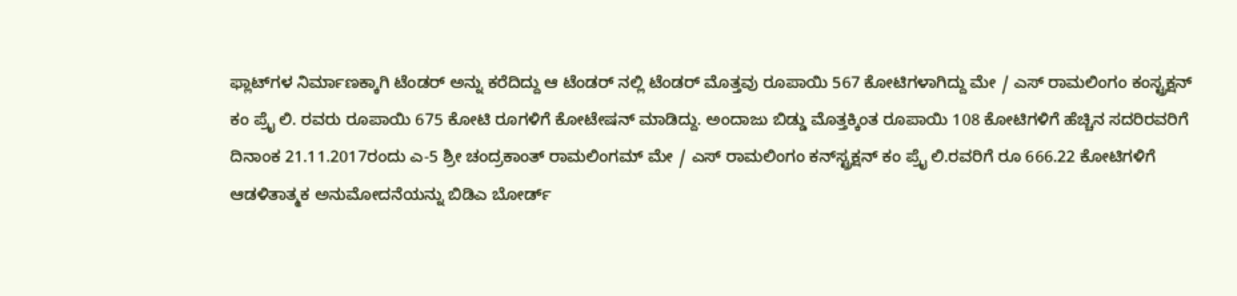ಫ್ಲಾಟ್‌ಗಳ ನಿರ್ಮಾಣಕ್ಕಾಗಿ ಟೆಂಡರ್ ಅನ್ನು ಕರೆದಿದ್ದು ಆ ಟೆಂಡರ್ ನಲ್ಲಿ ಟೆಂಡರ್‍‌ ಮೊತ್ತವು ರೂಪಾಯಿ 567 ಕೋಟಿಗಳಾಗಿದ್ದು ಮೇ / ಎಸ್ ರಾಮಲಿಂಗಂ ಕಂಸ್ಟ್ರಕ್ಷನ್ ಕಂ ಪ್ರೈ ಲಿ. ರವರು ರೂಪಾಯಿ 675 ಕೋಟಿ ರೂಗಳಿಗೆ ಕೋಟೇಷನ್ ಮಾಡಿದ್ದು. ಅಂದಾಜು ಬಿಡ್ಡು ಮೊತ್ತಕ್ಕಿಂತ ರೂಪಾಯಿ 108 ಕೋಟಿಗಳಿಗೆ ಹೆಚ್ಚಿನ ಸದರಿರವರಿಗೆ ದಿನಾಂಕ 21.11.2017ರಂದು ಎ-5 ಶ್ರೀ ಚಂದ್ರಕಾಂತ್ ರಾಮಲಿಂಗಮ್ ಮೇ / ಎಸ್ ರಾಮಲಿಂಗಂ ಕನ್‌ಸ್ಟ್ರಕ್ಷನ್ ಕಂ ಪ್ರೈ ಲಿ.ರವರಿಗೆ ರೂ 666.22 ಕೋಟಿಗಳಿಗೆ ಆಡಳಿತಾತ್ಮಕ ಅನುಮೋದನೆಯನ್ನು ಬಿಡಿಎ ಬೋರ್ಡ್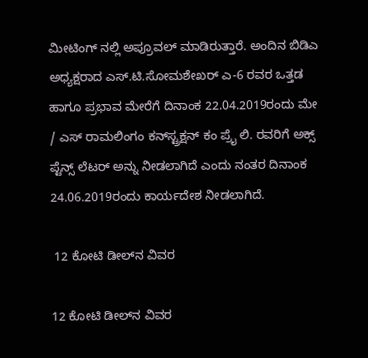ಮೀಟಿಂಗ್ ನಲ್ಲಿ ಅಪ್ರೂವಲ್ ಮಾಡಿರುತ್ತಾರೆ. ಅಂದಿನ ಬಿಡಿಎ ಅಧ್ಯಕ್ಷರಾದ ಎಸ್‌.ಟಿ.ಸೋಮಶೇಖರ್ ಎ-6 ರವರ ಒತ್ತಡ ಹಾಗೂ ಪ್ರಭಾವ ಮೇರೆಗೆ ದಿನಾಂಕ 22.04.2019ರಂದು ಮೇ / ಎಸ್ ರಾಮಲಿಂಗಂ ಕನ್‌ಸ್ಟ್ರಕ್ಷನ್ ಕಂ ಪ್ರೈ ಲಿ. ರವರಿಗೆ ಅಕ್ಸ್ ಪ್ಟೆನ್ಸ್ ಲೆಟರ್ ಅನ್ನು ನೀಡಲಾಗಿದೆ ಎಂದು ನಂತರ ದಿನಾಂಕ 24.06.2019ರಂದು ಕಾರ್ಯದೇಶ ನೀಡಲಾಗಿದೆ.

 12 ಕೋಟಿ ಡೀಲ್‌ನ ವಿವರ

12 ಕೋಟಿ ಡೀಲ್‌ನ ವಿವರ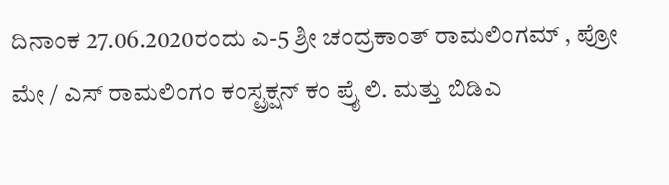ದಿನಾಂಕ 27.06.2020ರಂದು ಎ-5 ಶ್ರೀ ಚಂದ್ರಕಾಂತ್ ರಾಮಲಿಂಗಮ್‌ , ಪ್ರೋ ಮೇ / ಎಸ್ ರಾಮಲಿಂಗಂ ಕಂಸ್ಟ್ರಕ್ಷನ್ ಕಂ ಪ್ರೈ ಲಿ. ಮತ್ತು ಬಿಡಿಎ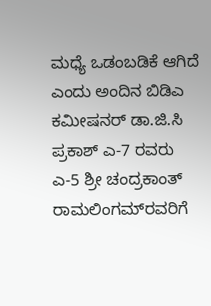ಮಧ್ಯೆ ಒಡಂಬಡಿಕೆ ಆಗಿದೆ ಎಂದು ಅಂದಿನ ಬಿಡಿಎ ಕಮೀಷನರ್ ಡಾ.ಜಿ.ಸಿ ಪ್ರಕಾಶ್ ಎ-7 ರವರು ಎ-5 ಶ್ರೀ ಚಂದ್ರಕಾಂತ್ ರಾಮಲಿಂಗಮ್‌ರವರಿಗೆ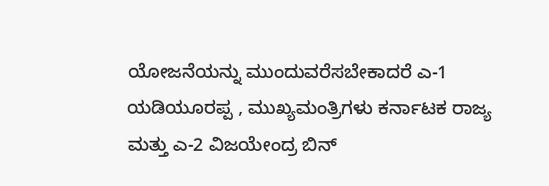ಯೋಜನೆಯನ್ನು ಮುಂದುವರೆಸಬೇಕಾದರೆ ಎ-1 ಯಡಿಯೂರಪ್ಪ , ಮುಖ್ಯಮಂತ್ರಿಗಳು ಕರ್ನಾಟಕ ರಾಜ್ಯ ಮತ್ತು ಎ-2 ವಿಜಯೇಂದ್ರ ಬಿನ್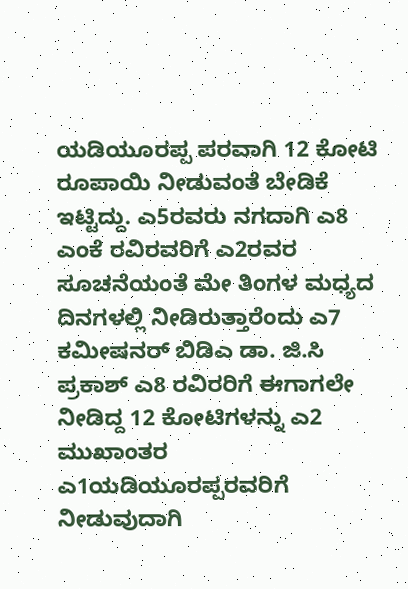ಯಡಿಯೂರಪ್ಪ ಪರವಾಗಿ 12 ಕೋಟಿ ರೂಪಾಯಿ ನೀಡುವಂತೆ ಬೇಡಿಕೆ ಇಟ್ಟಿದ್ದು. ಎ5ರವರು ನಗದಾಗಿ ಎ8 ಎಂಕೆ ರವಿರವರಿಗೆ ಎ2ರವರ ಸೂಚನೆಯಂತೆ ಮೇ ತಿಂಗಳ ಮಧ್ಯದ ದಿನಗಳಲ್ಲಿ ನೀಡಿರುತ್ತಾರೆಂದು ಎ7 ಕಮೀಷನರ್ ಬಿಡಿಎ ಡಾ. ಜಿ.ಸಿ ಪ್ರಕಾಶ್ ಎ8 ರವಿರರಿಗೆ ಈಗಾಗಲೇ ನೀಡಿದ್ದ 12 ಕೋಟಿಗಳನ್ನು ಎ2 ಮುಖಾಂತರ ಎ1ಯಡಿಯೂರಪ್ಪರವರಿಗೆ ನೀಡುವುದಾಗಿ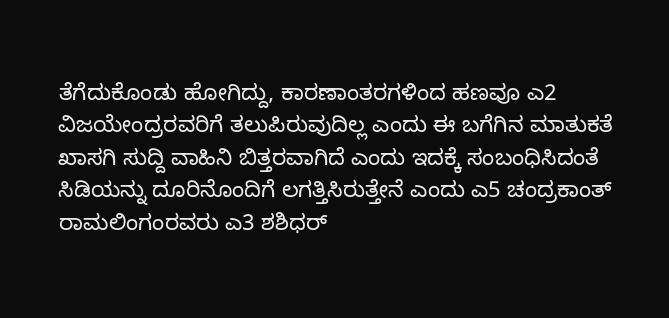ತೆಗೆದುಕೊಂಡು ಹೋಗಿದ್ದು, ಕಾರಣಾಂತರಗಳಿಂದ ಹಣವೂ ಎ2 ವಿಜಯೇಂದ್ರರವರಿಗೆ ತಲುಪಿರುವುದಿಲ್ಲ ಎಂದು ಈ ಬಗೆಗಿನ ಮಾತುಕತೆ ಖಾಸಗಿ ಸುದ್ದಿ ವಾಹಿನಿ ಬಿತ್ತರವಾಗಿದೆ ಎಂದು ಇದಕ್ಕೆ ಸಂಬಂಧಿಸಿದಂತೆ ಸಿಡಿಯನ್ನು ದೂರಿನೊಂದಿಗೆ ಲಗತ್ತಿಸಿರುತ್ತೇನೆ ‍ಎಂದು ಎ5 ಚಂದ್ರಕಾಂತ್ ರಾಮಲಿಂಗಂರವರು ಎ3 ಶಶಿಧರ್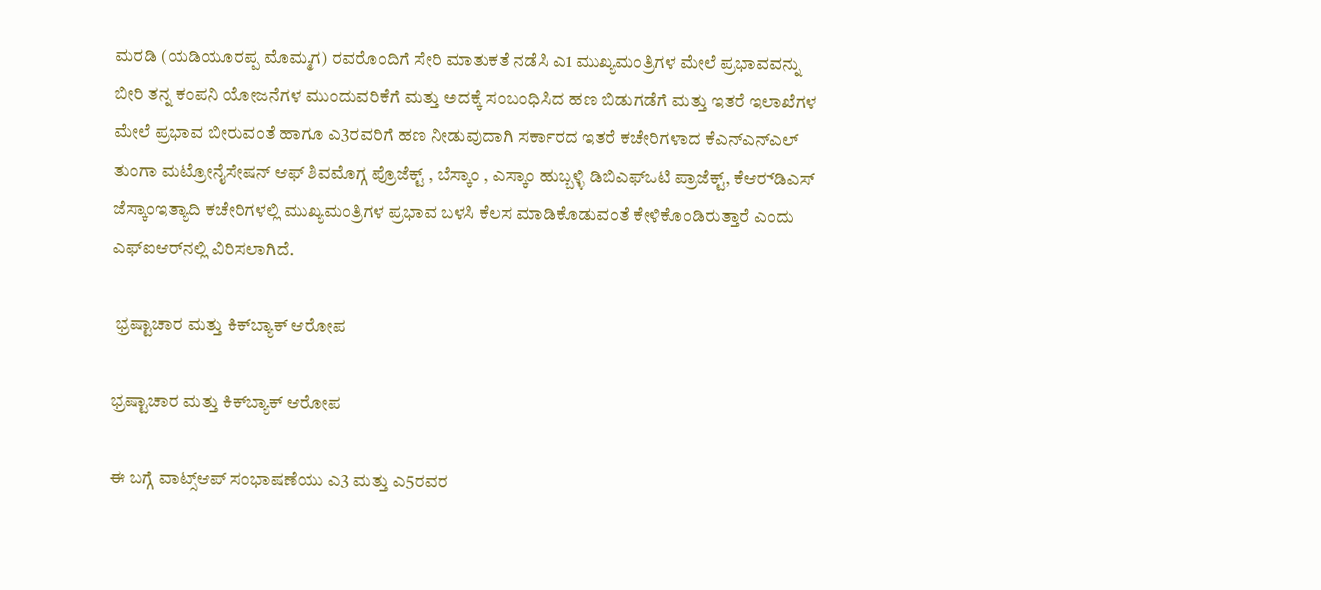ಮರಡಿ (ಯಡಿಯೂರಪ್ಪ ಮೊಮ್ಮಗ) ರವರೊಂದಿಗೆ ಸೇರಿ ಮಾತುಕತೆ ನಡೆಸಿ ಎ1 ಮುಖ್ಯಮಂತ್ರಿಗಳ ಮೇಲೆ ಪ್ರಭಾವವನ್ನು ಬೀರಿ ತನ್ನ ಕಂಪನಿ ಯೋಜನೆಗಳ ಮುಂದುವರಿಕೆಗೆ ಮತ್ತು ಅದಕ್ಕೆ ಸಂಬಂಧಿಸಿದ ಹಣ ಬಿಡುಗಡೆಗೆ ಮತ್ತು ಇತರೆ ಇಲಾಖೆಗಳ ಮೇಲೆ ಪ್ರಭಾವ ಬೀರುವಂತೆ ಹಾಗೂ ಎ3ರವರಿಗೆ ಹಣ ನೀಡುವುದಾಗಿ ಸರ್ಕಾರದ ಇತರೆ ಕಚೇರಿಗಳಾದ ಕೆಎನ್‌ಎನ್‌ಎಲ್ ತುಂಗಾ ಮಟ್ರೋನೈಸೇಷನ್ ಆಫ್ ಶಿವಮೊಗ್ಗ ಪ್ರೊಜೆಕ್ಟ್ , ಬೆಸ್ಕಾಂ , ಎಸ್ಕಾಂ ಹುಬ್ಬಳ್ಳಿ ಡಿಬಿಎಫ್‌ಒಟಿ ಪ್ರಾಜೆಕ್ಟ್, ಕೆಆರ್‍‌ಡಿಎಸ್ ಜೆಸ್ಕಾಂಇತ್ಯಾದಿ ಕಚೇರಿಗಳಲ್ಲಿ ಮುಖ್ಯಮಂತ್ರಿಗಳ ಪ್ರಭಾವ ಬಳಸಿ ಕೆಲಸ ಮಾಡಿಕೊಡುವಂತೆ ಕೇಳಿಕೊಂಡಿರುತ್ತಾರೆ ಎಂದು ಎಫ್‌ಐಆರ್‌ನಲ್ಲಿ ವಿರಿಸಲಾಗಿದೆ.

 ಭ್ರಷ್ಟಾಚಾರ ಮತ್ತು ಕಿಕ್‌ಬ್ಯಾಕ್‌ ಆರೋಪ

ಭ್ರಷ್ಟಾಚಾರ ಮತ್ತು ಕಿಕ್‌ಬ್ಯಾಕ್‌ ಆರೋಪ

ಈ ಬಗ್ಗೆ ವಾಟ್ಸ್‌ಆಪ್ ಸಂಭಾಷಣೆಯು ಎ3 ಮತ್ತು ಎ5ರವರ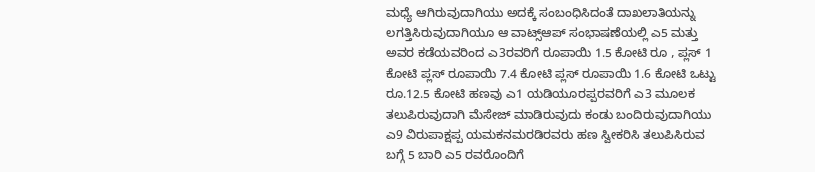ಮಧ್ಯೆ ಆಗಿರುವುದಾಗಿಯು ಅದಕ್ಕೆ ಸಂಬಂಧಿಸಿದಂತೆ ದಾಖಲಾತಿಯನ್ನು ಲಗತ್ತಿಸಿರುವುದಾಗಿಯೂ ಆ ವಾಟ್ಸ್‌ಆಪ್‌ ಸಂಭಾಷಣೆಯಲ್ಲಿ ಎ5 ಮತ್ತು ಅವರ ಕಡೆಯವರಿಂದ ಎ3ರವರಿಗೆ ರೂಪಾಯಿ 1.5 ಕೋಟಿ ರೂ , ಪ್ಲಸ್ 1 ಕೋಟಿ ಪ್ಲಸ್ ರೂಪಾಯಿ 7.4 ಕೋಟಿ ಪ್ಲಸ್ ರೂಪಾಯಿ 1.6 ಕೋಟಿ ಒಟ್ಟು ರೂ.12.5 ಕೋಟಿ ಹಣವು ಎ1 ಯಡಿಯೂರಪ್ಪರವರಿಗೆ ಎ3 ಮೂಲಕ ತಲುಪಿರುವುದಾಗಿ ಮೆಸೇಜ್ ಮಾಡಿರುವುದು ಕಂಡು ಬಂದಿರುವುದಾಗಿಯು ಎ9 ವಿರುಪಾಕ್ಷಪ್ಪ ಯಮಕನಮರಡಿರವರು ಹಣ ಸ್ವೀಕರಿಸಿ ತಲುಪಿಸಿರುವ ಬಗ್ಗೆ 5 ಬಾರಿ ಎ5 ರವರೊಂದಿಗೆ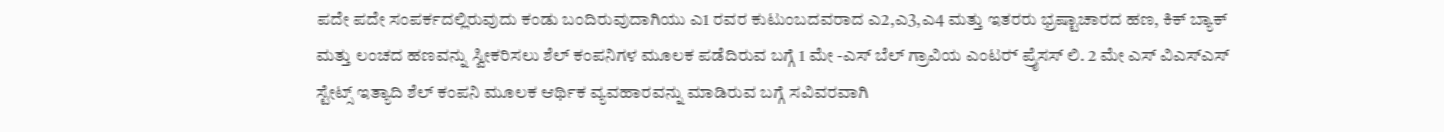ಪದೇ ಪದೇ ಸಂಪರ್ಕದಲ್ಲಿರುವುದು ಕಂಡು ಬಂದಿರುವುದಾಗಿಯು ಎ1 ರವರ ಕುಟುಂಬದವರಾದ ಎ2,ಎ3,ಎ4 ಮತ್ತು ಇತರರು ಭ್ರಷ್ಟಾಚಾರದ ಹಣ, ಕಿಕ್ ಬ್ಯಾಕ್ ಮತ್ತು ಲಂಚದ ಹಣವನ್ನು ಸ್ವೀಕರಿಸಲು ಶೆಲ್ ಕಂಪನಿಗಳ ಮೂಲಕ ಪಡೆದಿರುವ ಬಗ್ಗೆ 1 ಮೇ -ಎಸ್ ಬೆಲ್ ಗ್ರಾವಿಯ ಎಂಟರ್‍‌ ಪ್ರೈಸಸ್ ಲಿ. 2 ಮೇ ಎಸ್‌ ವಿಎಸ್‌ಎಸ್ ಸ್ಟೇಟ್ಸ್ ಇತ್ಯಾದಿ ಶೆಲ್ ಕಂಪನಿ ಮೂಲಕ ಆರ್ಥಿಕ ವ್ಯವಹಾರವನ್ನು ಮಾಡಿರುವ ಬಗ್ಗೆ ಸವಿವರವಾಗಿ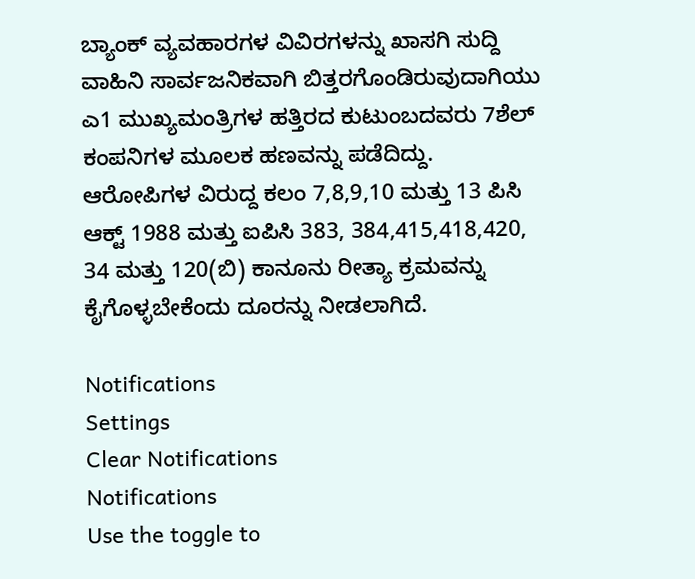ಬ್ಯಾಂಕ್ ವ್ಯವಹಾರಗಳ ವಿವಿರಗಳನ್ನು ಖಾಸಗಿ ಸುದ್ದಿ ವಾಹಿನಿ ಸಾರ್ವಜನಿಕವಾಗಿ ಬಿತ್ತರಗೊಂಡಿರುವುದಾಗಿಯು ಎ1 ಮುಖ್ಯಮಂತ್ರಿಗಳ ಹತ್ತಿರದ ಕುಟುಂಬದವರು 7ಶೆಲ್‌ ಕಂಪನಿಗಳ ಮೂಲಕ ಹಣವನ್ನು ಪಡೆದಿದ್ದು. ಆರೋಪಿಗಳ ವಿರುದ್ದ ಕಲಂ 7,8,9,10 ಮತ್ತು 13 ಪಿಸಿ ಆಕ್ಟ್ 1988 ಮತ್ತು ಐಪಿಸಿ 383, 384,415,418,420, 34 ಮತ್ತು 120(ಬಿ) ಕಾನೂನು ರೀತ್ಯಾ ಕ್ರಮವನ್ನು ಕೈಗೊಳ್ಳಬೇಕೆಂದು ದೂರನ್ನು ನೀಡಲಾಗಿದೆ.

Notifications
Settings
Clear Notifications
Notifications
Use the toggle to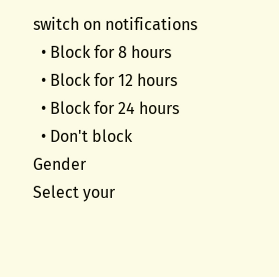switch on notifications
  • Block for 8 hours
  • Block for 12 hours
  • Block for 24 hours
  • Don't block
Gender
Select your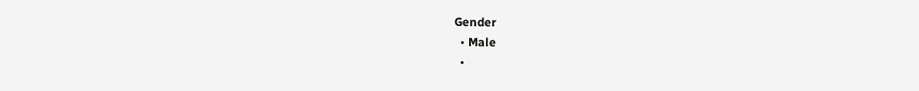Gender
  • Male
  •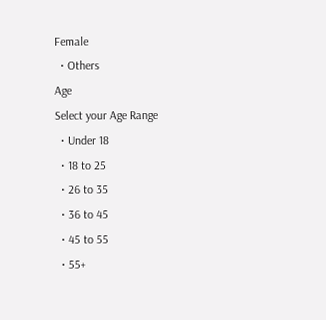Female
  • Others
Age
Select your Age Range
  • Under 18
  • 18 to 25
  • 26 to 35
  • 36 to 45
  • 45 to 55
  • 55+